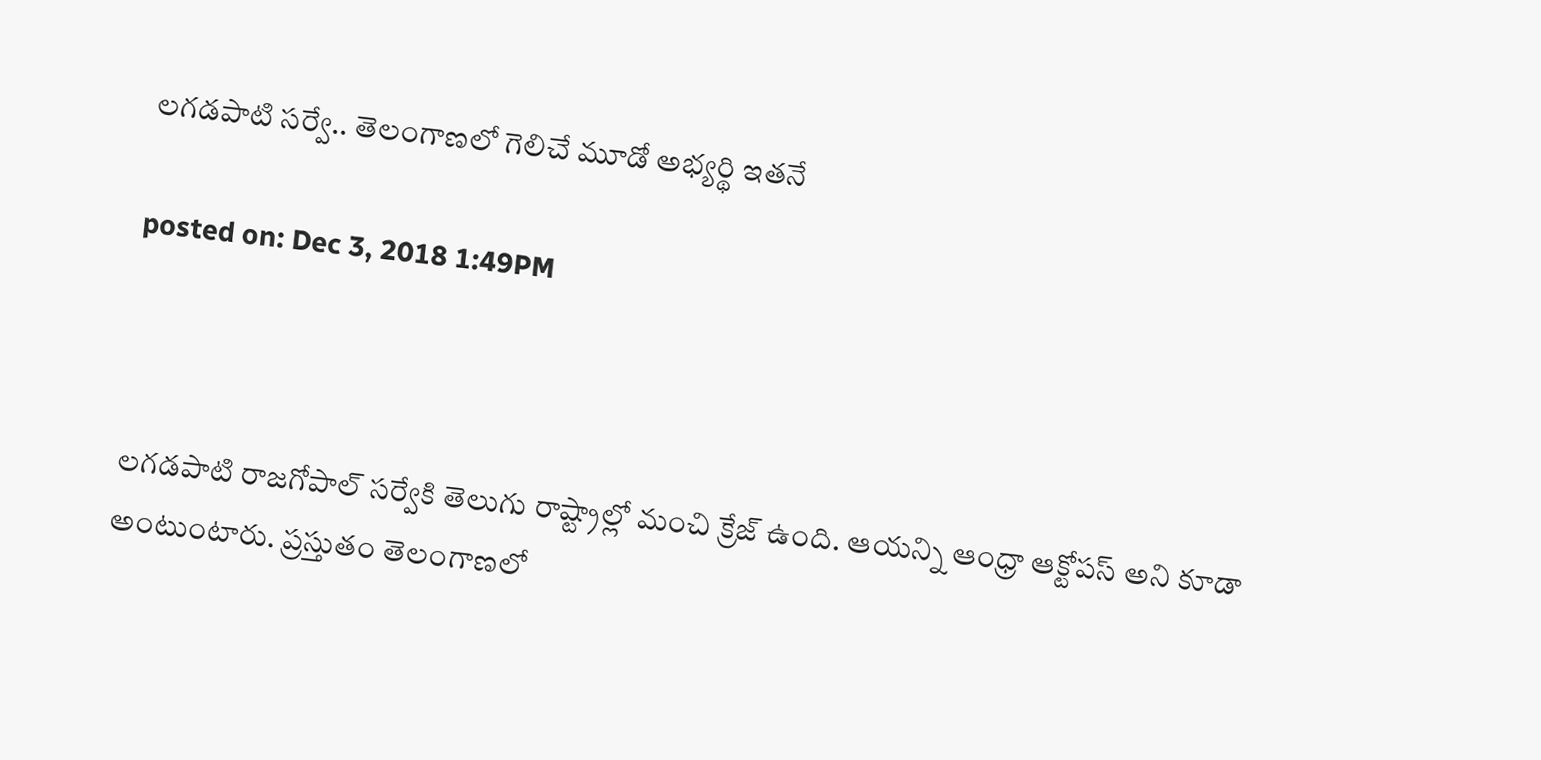లగడపాటి సర్వే.. తెలంగాణలో గెలిచే మూడో అభ్యర్థి ఇతనే

posted on: Dec 3, 2018 1:49PM



లగడపాటి రాజగోపాల్‌ సర్వేకి తెలుగు రాష్ట్రాల్లో మంచి క్రేజ్ ఉంది. ఆయన్ని ఆంధ్రా ఆక్టోపస్‌ అని కూడా అంటుంటారు. ప్రస్తుతం తెలంగాణలో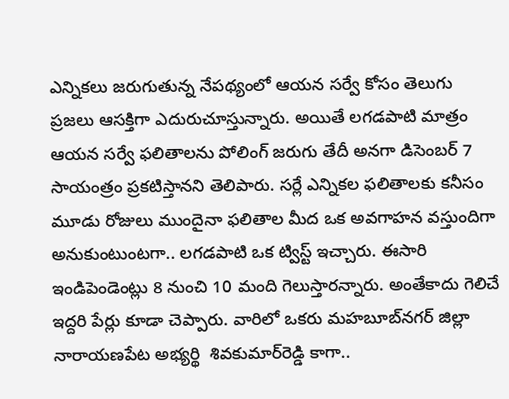ఎన్నికలు జరుగుతున్న నేపథ్యంలో ఆయన సర్వే కోసం తెలుగు ప్రజలు ఆసక్తిగా ఎదురుచూస్తున్నారు. అయితే లగడపాటి మాత్రం ఆయన సర్వే ఫలితాలను పోలింగ్ జరుగు తేదీ అనగా డిసెంబర్ 7 సాయంత్రం ప్రకటిస్తానని తెలిపారు. సర్లే ఎన్నికల ఫలితాలకు కనీసం మూడు రోజులు ముందైనా ఫలితాల మీద ఒక అవగాహన వస్తుందిగా అనుకుంటుంటగా.. లగడపాటి ఒక ట్విస్ట్ ఇచ్చారు. ఈసారి ఇండిపెండెంట్లు 8 నుంచి 10 మంది గెలుస్తారన్నారు. అంతేకాదు గెలిచే ఇద్దరి పేర్లు కూడా చెప్పారు. వారిలో ఒకరు మహబూబ్‌నగర్ జిల్లా నారాయణపేట అభ్యర్థి  శివకుమార్‌రెడ్డి కాగా..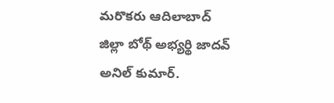మరొకరు ఆదిలాబాద్ జిల్లా బోథ్‌ అభ్యర్థి జాదవ్ అనిల్‌ కుమార్.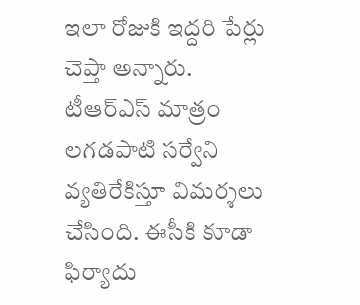ఇలా రోజుకి ఇద్దరి పేర్లు చెప్తా అన్నారు. టీఆర్ఎస్ మాత్రం లగడపాటి సర్వేని వ్యతిరేకిస్తూ విమర్శలు చేసింది. ఈసీకి కూడా ఫిర్యాదు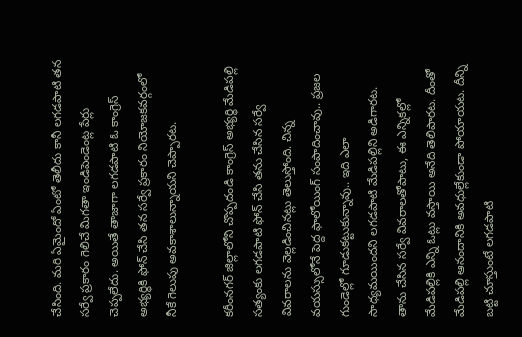చేసింది. మరి ఏమైందో ఏంటో తెలీదు కానీ లగడపాటి తన సర్వే ప్రకారం గెలిచే మిగతా ఇండిపెండెంట్ల పేర్లు చెప్పలేదు. అయితే తాజాగా లగడపాటి ఓ కాంగ్రెస్ అభ్యర్థికి ఫోన్ చేసి తన సర్వే ప్రకారం నియోజకవర్గంలో నీకే గెలుపు అవకాశాలున్నాయని చెప్పారట.

కరీంనగర్‌ జిల్లాలోని చొప్పదండి కాంగ్రెస్‌ అభ్యర్థి మేడిపల్లి సత్యంకు లగడపాటి ఫోన్‌ చేసి తను చేసిన సర్వే వివరాలను వెల్లడించినట్లు తెలుస్తోంది. చిన్న వయస్సులోనే పెద్ద ఫాలోయింగ్‌ సంపాదించావు.. ప్రజల గుండెల్లో గూడుకట్టుకున్నావు.. ఇది ఎలా సాధ్యమయిందని లగడపాటి మేడిపల్లిని అడిగారట. తాను చేసిన సర్వే వివరాలతోపాటు, ఈ ఎన్నికల్లో మేడిపల్లికి ఎన్ని ఓట్లు వస్తాయి అనేది తెలిపారట. దీంతో మేడిపల్లి ఆనందానికి అవధుల్లేకుండా పోయాయట. దీన్ని బట్టి చూస్తుంటే లగడపాటి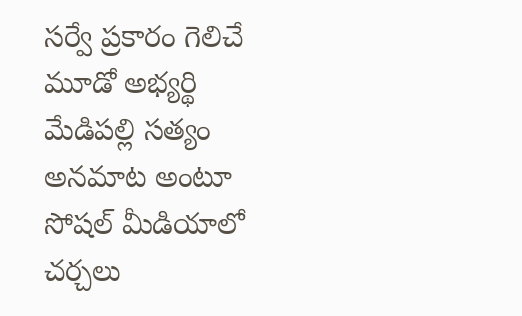సర్వే ప్రకారం గెలిచే మూడో అభ్యర్థి మేడిపల్లి సత్యం అనమాట అంటూ సోషల్ మీడియాలో చర్చలు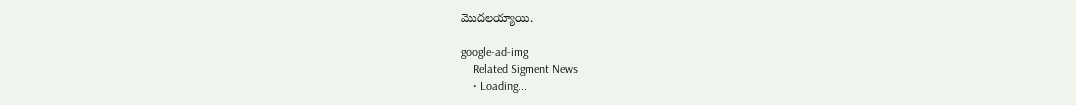మొదలయ్యాయి.

google-ad-img
    Related Sigment News
    • Loading...